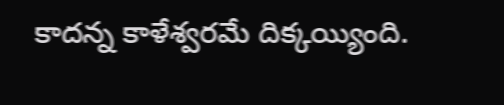కాదన్న కాళేశ్వరమే దిక్కయ్యింది.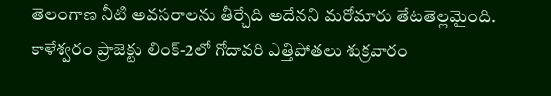తెలంగాణ నీటి అవసరాలను తీర్చేది అదేనని మరోమారు తేటతెల్లమైంది. కాళేశ్వరం ప్రాజెక్టు లింక్-2లో గోదావరి ఎత్తిపోతలు శుక్రవారం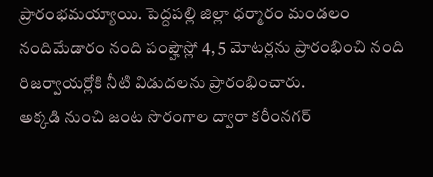ప్రారంభమయ్యాయి. పెద్దపల్లి జిల్లా ధర్మారం మండలం నందిమేడారం నంది పంప్హౌస్లో 4, 5 మోటర్లను ప్రారంభించి నంది రిజర్వాయర్లోకి నీటి విడుదలను ప్రారంభించారు.
అక్కడి నుంచి జంట సొరంగాల ద్వారా కరీంనగర్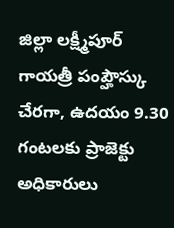జిల్లా లక్ష్మీపూర్ గాయత్రీ పంప్హౌస్కు చేరగా, ఉదయం 9.30 గంటలకు ప్రాజెక్టు అధికారులు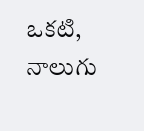ఒకటి, నాలుగు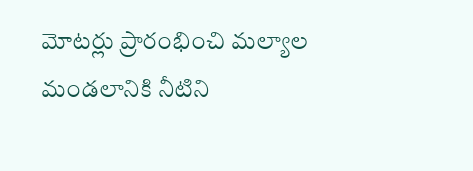మోటర్లు ప్రారంభించి మల్యాల మండలానికి నీటిని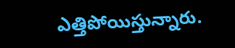ఎత్తిపోయిస్తున్నారు.